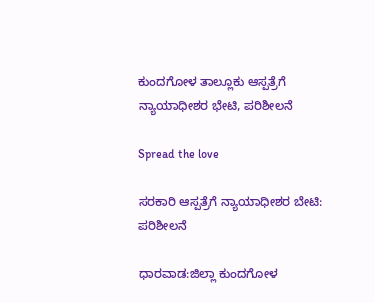ಕುಂದಗೋಳ ತಾಲ್ಲೂಕು ಆಸ್ಪತ್ರೆಗೆ ನ್ಯಾಯಾಧೀಶರ ಭೇಟಿ, ಪರಿಶೀಲನೆ

Spread the love

ಸರಕಾರಿ ಆಸ್ಪತ್ರೆಗೆ ನ್ಯಾಯಾಧೀಶರ ಬೇಟಿ: ಪರಿಶೀಲನೆ

ಧಾರವಾಡ:ಜಿಲ್ಲಾ ಕುಂದಗೋಳ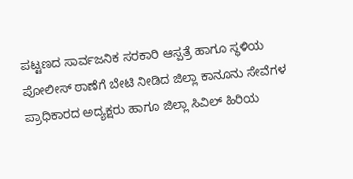ಪಟ್ಟಣದ ಸಾರ್ವಜನಿಕ ಸರಕಾರಿ ಆಸ್ಪತ್ರೆ ಹಾಗೂ ಸ್ಥಳಿಯ ಪೋಲೀಸ್ ಠಾಣೆಗೆ ಬೇಟಿ‌ ನೀಡಿದ ಜಿಲ್ಲಾ ಕಾನೂನು ಸೇವೆಗಳ ಪ್ರಾಧಿಕಾರದ ಅದ್ಯಕ್ಷರು ಹಾಗೂ ಜಿಲ್ಲಾ ಸಿವಿಲ್ ಹಿರಿಯ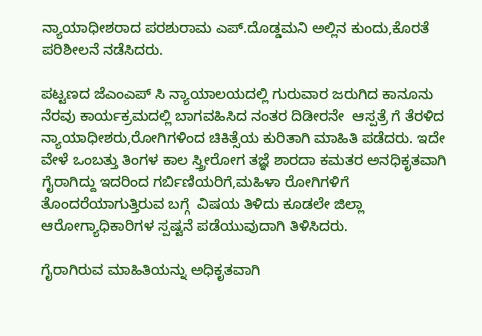ನ್ಯಾಯಾಧೀಶರಾದ ಪರಶುರಾಮ ಎಪ್.ದೊಡ್ಡಮನಿ‌ ಅಲ್ಲಿನ ಕುಂದು,ಕೊರತೆ ಪರಿಶೀಲನೆ‌‌ ನಡೆಸಿದರು.

ಪಟ್ಟಣದ ಜೆಎಂಎಪ್ ಸಿ ನ್ಯಾಯಾಲಯದಲ್ಲಿ ಗುರುವಾರ ಜರುಗಿದ ಕಾನೂನು‌ ನೆರವು ಕಾರ್ಯಕ್ರಮದಲ್ಲಿ ಬಾಗವಹಿಸಿದ ನಂತರ ದಿಡೀರನೇ  ಆಸ್ಪತ್ರೆ ಗೆ ತೆರಳಿದ ನ್ಯಾಯಾಧೀಶರು,ರೋಗಿಗಳಿಂದ ಚಿಕಿತ್ಸೆಯ ಕುರಿತಾಗಿ ಮಾಹಿತಿ ಪಡೆದರು. ಇದೇ ವೇಳೆ ಒಂಬತ್ತು ತಿಂಗಳ ಕಾಲ ಸ್ತ್ರೀರೋಗ ತಜ್ಞೆ ಶಾರದಾ ಕಮತರ ಅನಧಿಕೃತವಾಗಿ ಗೈರಾಗಿದ್ದು ಇದರಿಂದ ಗರ್ಬಿಣಿಯರಿಗೆ,ಮಹಿಳಾ ರೋಗಿಗಳಿಗೆ ತೊಂದರೆಯಾಗುತ್ತಿರುವ ಬಗ್ಗೆ  ವಿಷಯ ತಿಳಿದು ಕೂಡಲೇ ಜಿಲ್ಲಾ ಆರೋಗ್ಯಾಧಿಕಾರಿಗಳ ಸ್ಪಷ್ಟನೆ ಪಡೆಯುವುದಾಗಿ ತಿಳಿಸಿದರು.

ಗೈರಾಗಿರುವ ಮಾಹಿತಿಯನ್ನು ಅಧಿಕೃತವಾಗಿ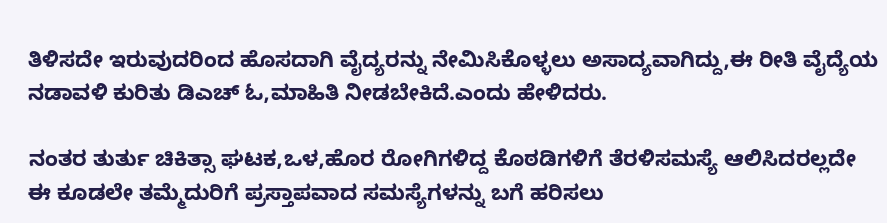ತಿಳಿಸದೇ ಇರುವುದರಿಂದ ಹೊಸದಾಗಿ ವೈದ್ಯರನ್ನು‌ ನೇಮಿಸಿಕೊಳ್ಳಲು ಅಸಾದ್ಯವಾಗಿದ್ದು,ಈ ರೀತಿ ವೈದ್ಯೆಯ‌ ನಡಾವಳಿ ಕುರಿತು ಡಿಎಚ್ ಓ‌,ಮಾಹಿತಿ ನೀಡಬೇಕಿದೆ.ಎಂದು ಹೇಳಿದರು.

ನಂತರ ತುರ್ತು ಚಿಕಿತ್ಸಾ ಘಟಕ,ಒಳ,ಹೊರ ರೋಗಿಗಳಿದ್ದ ಕೊಠಡಿಗಳಿಗೆ ತೆರಳಿ‌ಸಮಸ್ಯೆ ಆಲಿಸಿದರಲ್ಲದೇ ಈ ಕೂಡಲೇ ತಮ್ಮೆದುರಿಗೆ ಪ್ರಸ್ತಾಪವಾದ ಸಮಸ್ಯೆಗಳನ್ನು ಬಗೆ ಹರಿಸಲು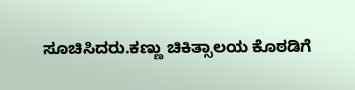ಸೂಚಿಸಿದರು.ಕಣ್ಣು ಚಿಕಿತ್ಸಾಲಯ ಕೊಠಡಿಗೆ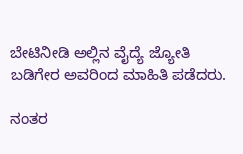ಬೇಟಿ‌ನೀಡಿ ಅಲ್ಲಿನ ವೈದ್ಯೆ ಜ್ಯೋತಿ ಬಡಿಗೇರ ಅವರಿಂದ ಮಾಹಿತಿ ಪಡೆದರು.

ನಂತರ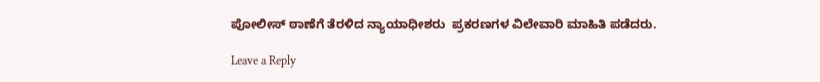ಪೋಲೀಸ್ ಠಾಣೆಗೆ ತೆರಳಿದ ನ್ಯಾಯಾಧೀಶರು  ಪ್ರಕರಣಗಳ ವಿಲೇವಾರಿ ಮಾಹಿತಿ ಪಡೆದರು.

Leave a Reply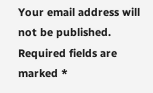Your email address will not be published. Required fields are marked *